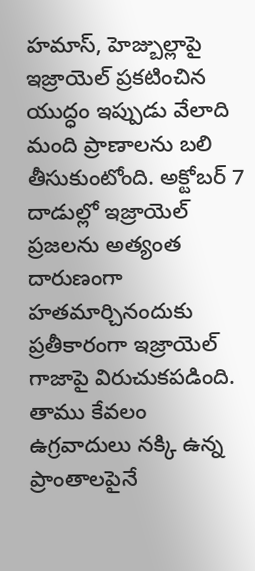హమాస్, హెజ్బుల్లాపై ఇజ్రాయెల్ ప్రకటించిన యుద్ధం ఇప్పుడు వేలాది మంది ప్రాణాలను బలి తీసుకుంటోంది. అక్టోబర్ 7 దాడుల్లో ఇజ్రాయెల్ ప్రజలను అత్యంత దారుణంగా హతమార్చినందుకు ప్రతీకారంగా ఇజ్రాయెల్ గాజాపై విరుచుకపడింది. తాము కేవలం ఉగ్రవాదులు నక్కి ఉన్న ప్రాంతాలపైనే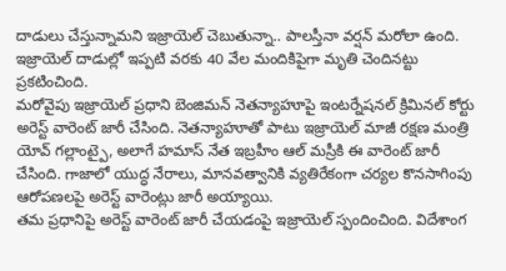దాడులు చేస్తున్నామని ఇజ్రాయెల్ చెబుతున్నా.. పాలస్తీనా వర్షన్ మరోలా ఉంది. ఇజ్రాయెల్ దాడుల్లో ఇప్పటి వరకు 40 వేల మందికిపైగా మృతి చెందినట్టు ప్రకటించింది.
మరోవైపు ఇజ్రాయెల్ ప్రధాని బెంజిమన్ నెతన్యాహూపై ఇంటర్నేషనల్ క్రిమినల్ కోర్టు అరెస్ట్ వారెంట్ జారీ చేసింది. నెతన్యాహూతో పాటు ఇజ్రాయెల్ మాజీ రక్షణ మంత్రి యోవ్ గల్లాంట్పై, అలాగే హమాస్ నేత ఇబ్రహీం ఆల్ మస్రీకి ఈ వారెంట్ జారీ చేసింది. గాజాలో యుద్ధ నేరాలు, మానవత్వానికి వ్యతిరేకంగా చర్యల కొనసాగింపు ఆరోపణలపై అరెస్ట్ వారెంట్లు జారీ అయ్యాయి.
తమ ప్రధానిపై అరెస్ట్ వారెంట్ జారీ చేయడంపై ఇజ్రాయెల్ స్పందించింది. విదేశాంగ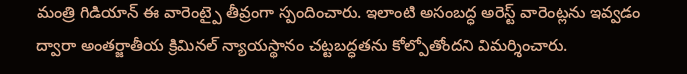మంత్రి గిడియాన్ ఈ వారెంట్పై తీవ్రంగా స్పందించారు. ఇలాంటి అసంబద్ధ అరెస్ట్ వారెంట్లను ఇవ్వడం ద్వారా అంతర్జాతీయ క్రిమినల్ న్యాయస్థానం చట్టబద్ధతను కోల్పోతోందని విమర్శించారు.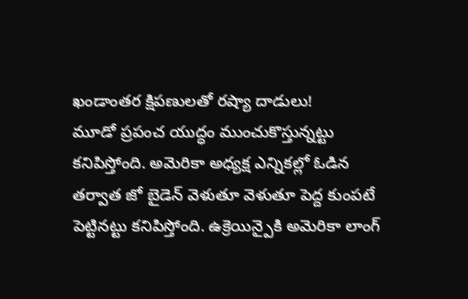ఖండాంతర క్షిపణులతో రష్యా దాడులు!
మూడో ప్రపంచ యుద్ధం ముంచుకొస్తున్నట్టు కనిపిస్తోంది. అమెరికా అధ్యక్ష ఎన్నికల్లో ఓడిన తర్వాత జో బైడెన్ వెళుతూ వెళుతూ పెద్ద కుంపటే పెట్టినట్టు కనిపిస్తోంది. ఉక్రెయిన్పైకి అమెరికా లాంగ్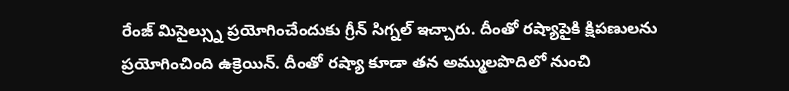రేంజ్ మిసైల్స్ను ప్రయోగించేందుకు గ్రీన్ సిగ్నల్ ఇచ్చారు. దీంతో రష్యాపైకి క్షిపణులను ప్రయోగించింది ఉక్రెయిన్. దీంతో రష్యా కూడా తన అమ్ములపొదిలో నుంచి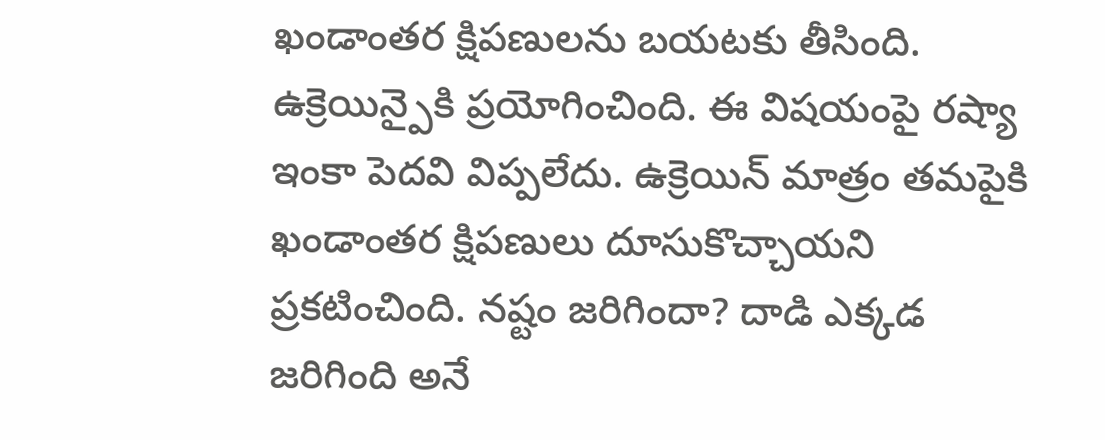ఖండాంతర క్షిపణులను బయటకు తీసింది. ఉక్రెయిన్పైకి ప్రయోగించింది. ఈ విషయంపై రష్యా ఇంకా పెదవి విప్పలేదు. ఉక్రెయిన్ మాత్రం తమపైకి ఖండాంతర క్షిపణులు దూసుకొచ్చాయని ప్రకటించింది. నష్టం జరిగిందా? దాడి ఎక్కడ జరిగింది అనే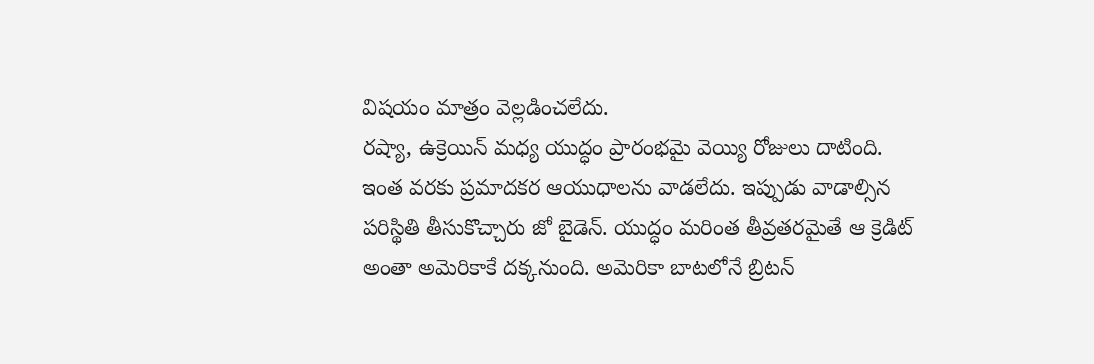విషయం మాత్రం వెల్లడించలేదు.
రష్యా, ఉక్రెయిన్ మధ్య యుద్ధం ప్రారంభమై వెయ్యి రోజులు దాటింది. ఇంత వరకు ప్రమాదకర ఆయుధాలను వాడలేదు. ఇప్పుడు వాడాల్సిన పరిస్థితి తీసుకొచ్చారు జో బైడెన్. యుద్ధం మరింత తీవ్రతరమైతే ఆ క్రెడిట్ అంతా అమెరికాకే దక్కనుంది. అమెరికా బాటలోనే బ్రిటన్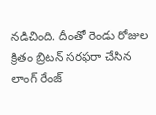నడిచింది. దీంతో రెండు రోజుల క్రితం బ్రిటన్ సరఫరా చేసిన లాంగ్ రేంజ్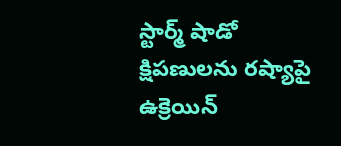స్టార్మ్ షాడో క్షిపణులను రష్యాపై ఉక్రెయిన్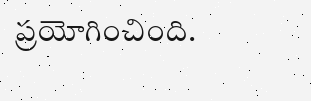ప్రయోగించింది.